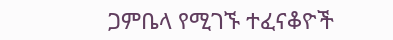ጋምቤላ የሚገኙ ተፈናቆዮች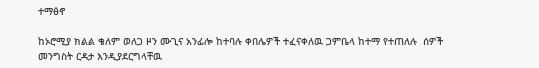ተማፅኖ

ከኦሮሚያ ክልል ቄለም ወለጋ ዞን ሙጊና አንፊሎ ከተባሉ ቀበሌዎች ተፈናቀለዉ ጋምቤላ ከተማ የተጠለሉ  ሰዎች መንግስት ርዳታ እንዲያደርግላቸዉ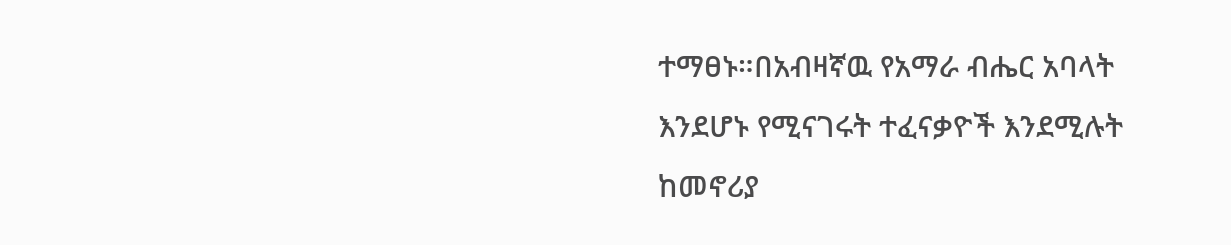ተማፀኑ።በአብዛኛዉ የአማራ ብሔር አባላት እንደሆኑ የሚናገሩት ተፈናቃዮች እንደሚሉት ከመኖሪያ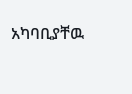አካባቢያቸዉ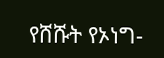የሸሹት የኦነግ-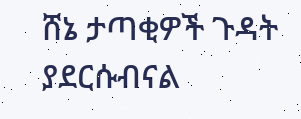ሸኔ ታጣቂዎች ጉዳት ያደርሱብናል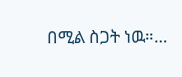በሚል ስጋት ነዉ።…